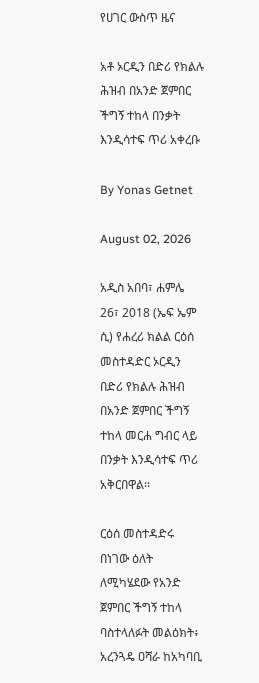የሀገር ውስጥ ዜና

አቶ ኦርዲን በድሪ የክልሉ ሕዝብ በአንድ ጀምበር ችግኝ ተከላ በንቃት እንዲሳተፍ ጥሪ አቀረቡ

By Yonas Getnet

August 02, 2026

አዲስ አበባ፣ ሐምሌ 26፣ 2018 (ኤፍ ኤም ሲ) የሐረሪ ክልል ርዕሰ መስተዳድር ኦርዲን በድሪ የክልሉ ሕዝብ በአንድ ጀምበር ችግኝ ተከላ መርሐ ግብር ላይ በንቃት እንዲሳተፍ ጥሪ አቅርበዋል፡፡

ርዕሰ መስተዳድሩ በነገው ዕለት ለሚካሄደው የአንድ ጀምበር ችግኝ ተከላ ባስተላለፉት መልዕክት፥ አረንጓዴ ዐሻራ ከአካባቢ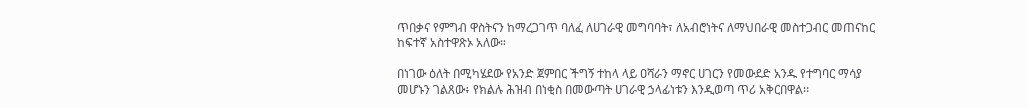ጥበቃና የምግብ ዋስትናን ከማረጋገጥ ባለፈ ለሀገራዊ መግባባት፣ ለአብሮነትና ለማህበራዊ መስተጋብር መጠናከር ከፍተኛ አስተዋጽኦ አለው።

በነገው ዕለት በሚካሄደው የአንድ ጀምበር ችግኝ ተከላ ላይ ዐሻራን ማኖር ሀገርን የመውደድ አንዱ የተግባር ማሳያ መሆኑን ገልጸው፥ የክልሉ ሕዝብ በነቂስ በመውጣት ሀገራዊ ኃላፊነቱን እንዲወጣ ጥሪ አቅርበዋል፡፡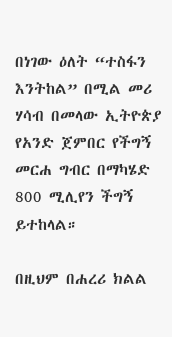በነገው ዕለት “ተስፋን እንትከል” በሚል መሪ ሃሳብ በመላው ኢትዮጵያ የአንድ ጀምበር የችግኝ መርሐ ግብር በማካሄድ 800 ሚሊየን ችግኝ ይተከላል።

በዚህም በሐረሪ ክልል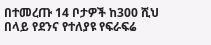በተመረጡ 14 ቦታዎች ከ300 ሺህ በላይ የደንና የተለያዩ የፍራፍሬ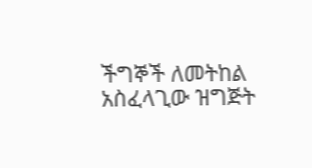ችግኞች ለመትከል አስፈላጊው ዝግጅት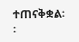ተጠናቅቋል፡፡